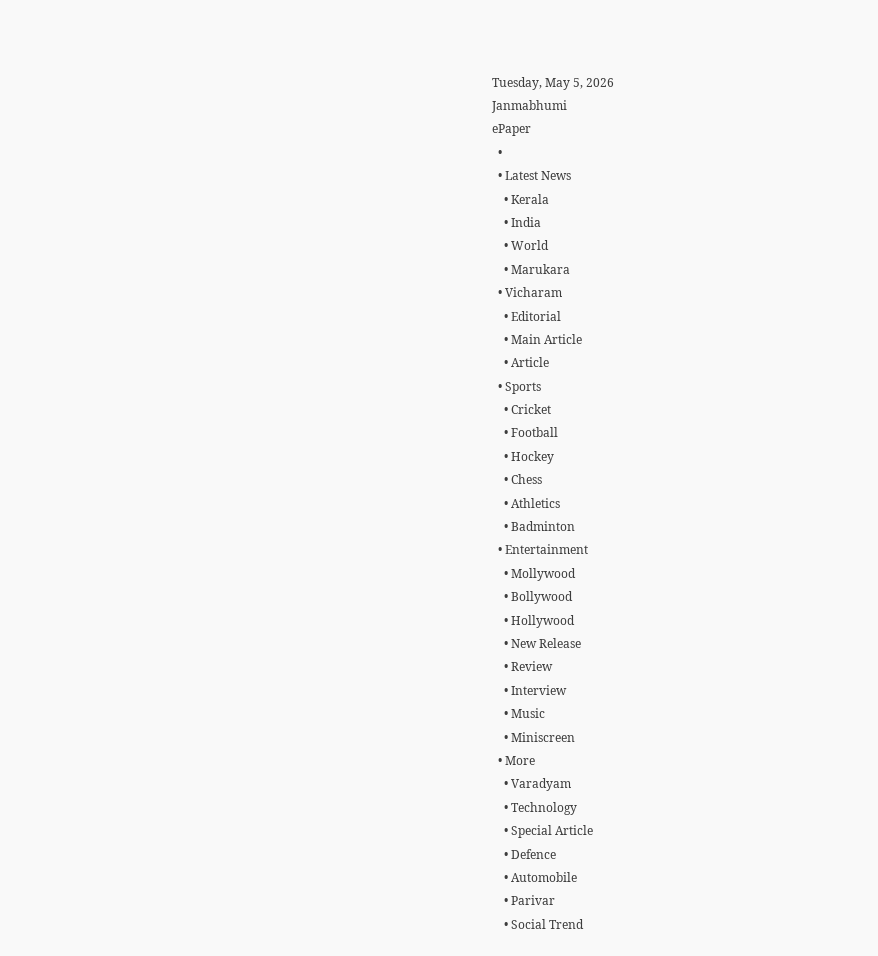Tuesday, May 5, 2026
Janmabhumi
ePaper
  •
  • Latest News
    • Kerala
    • India
    • World
    • Marukara
  • Vicharam
    • Editorial
    • Main Article
    • Article
  • Sports
    • Cricket
    • Football
    • Hockey
    • Chess
    • Athletics
    • Badminton
  • Entertainment
    • Mollywood
    • Bollywood
    • Hollywood
    • New Release
    • Review
    • Interview
    • Music
    • Miniscreen
  • More
    • Varadyam
    • Technology
    • Special Article
    • Defence
    • Automobile
    • Parivar
    • Social Trend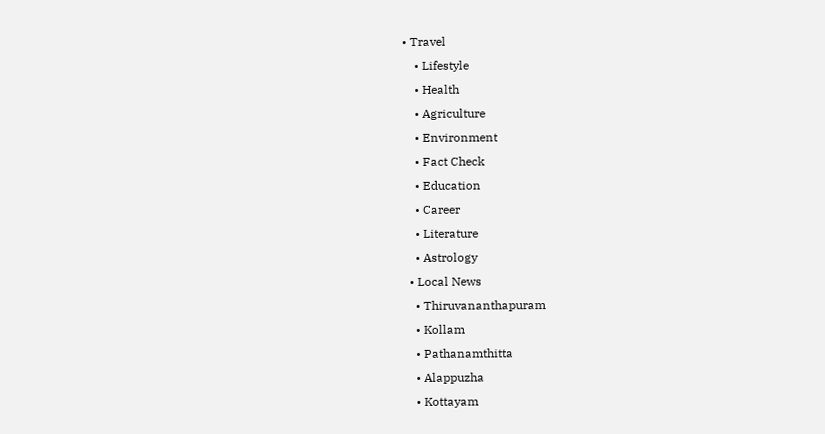• Travel
    • Lifestyle
    • Health
    • Agriculture
    • Environment
    • Fact Check
    • Education
    • Career
    • Literature
    • Astrology
  • Local News
    • Thiruvananthapuram
    • Kollam
    • Pathanamthitta
    • Alappuzha
    • Kottayam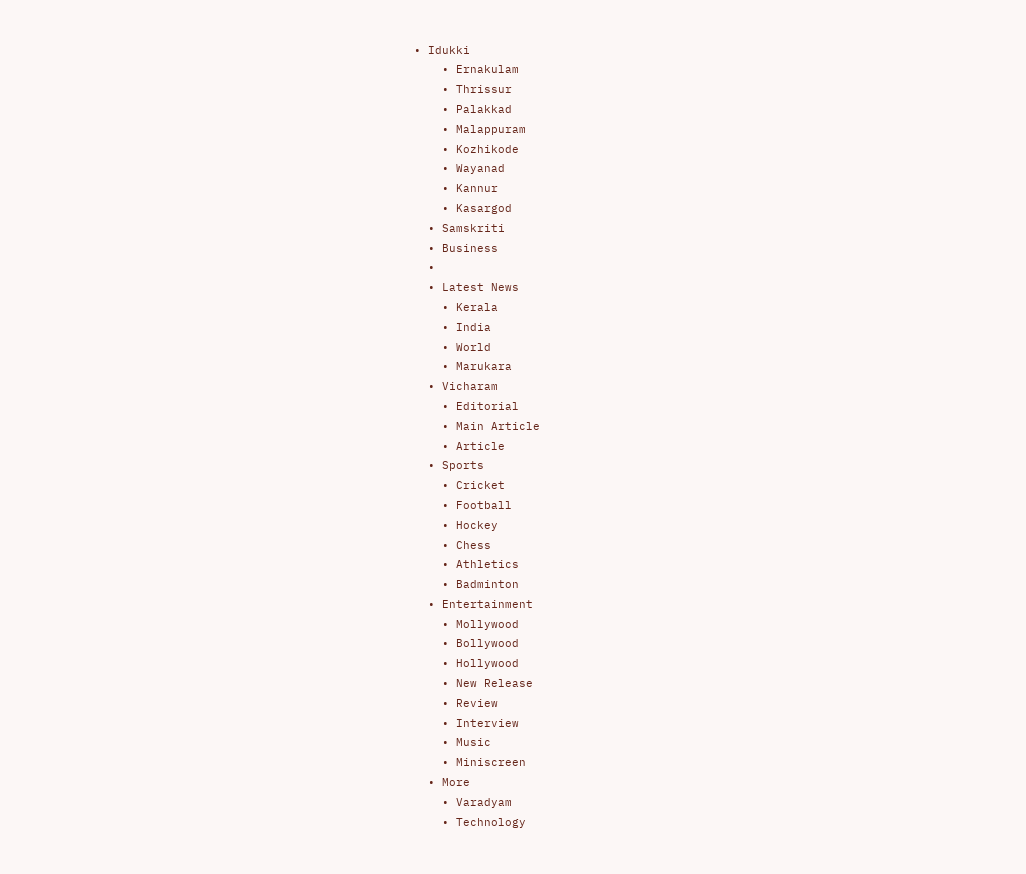• Idukki
    • Ernakulam
    • Thrissur
    • Palakkad
    • Malappuram
    • Kozhikode
    • Wayanad
    • Kannur
    • Kasargod
  • Samskriti
  • Business
  •
  • Latest News
    • Kerala
    • India
    • World
    • Marukara
  • Vicharam
    • Editorial
    • Main Article
    • Article
  • Sports
    • Cricket
    • Football
    • Hockey
    • Chess
    • Athletics
    • Badminton
  • Entertainment
    • Mollywood
    • Bollywood
    • Hollywood
    • New Release
    • Review
    • Interview
    • Music
    • Miniscreen
  • More
    • Varadyam
    • Technology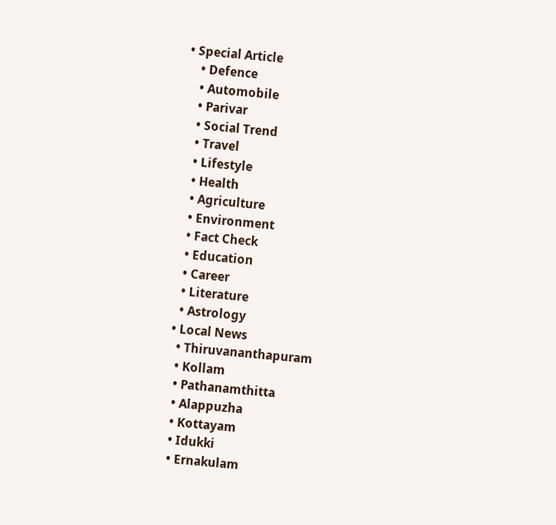• Special Article
    • Defence
    • Automobile
    • Parivar
    • Social Trend
    • Travel
    • Lifestyle
    • Health
    • Agriculture
    • Environment
    • Fact Check
    • Education
    • Career
    • Literature
    • Astrology
  • Local News
    • Thiruvananthapuram
    • Kollam
    • Pathanamthitta
    • Alappuzha
    • Kottayam
    • Idukki
    • Ernakulam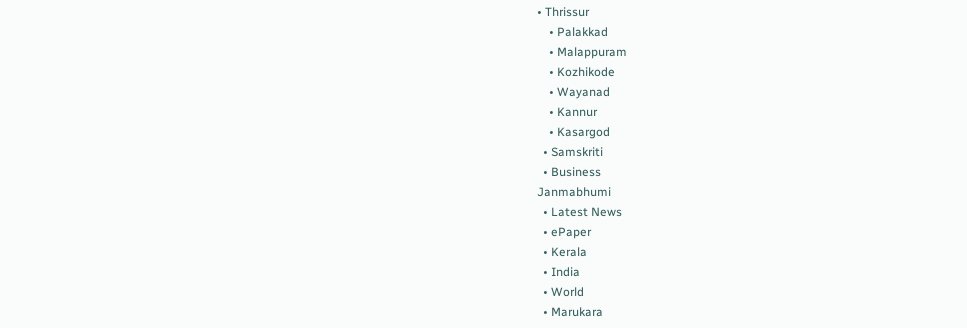• Thrissur
    • Palakkad
    • Malappuram
    • Kozhikode
    • Wayanad
    • Kannur
    • Kasargod
  • Samskriti
  • Business
Janmabhumi
  • Latest News
  • ePaper
  • Kerala
  • India
  • World
  • Marukara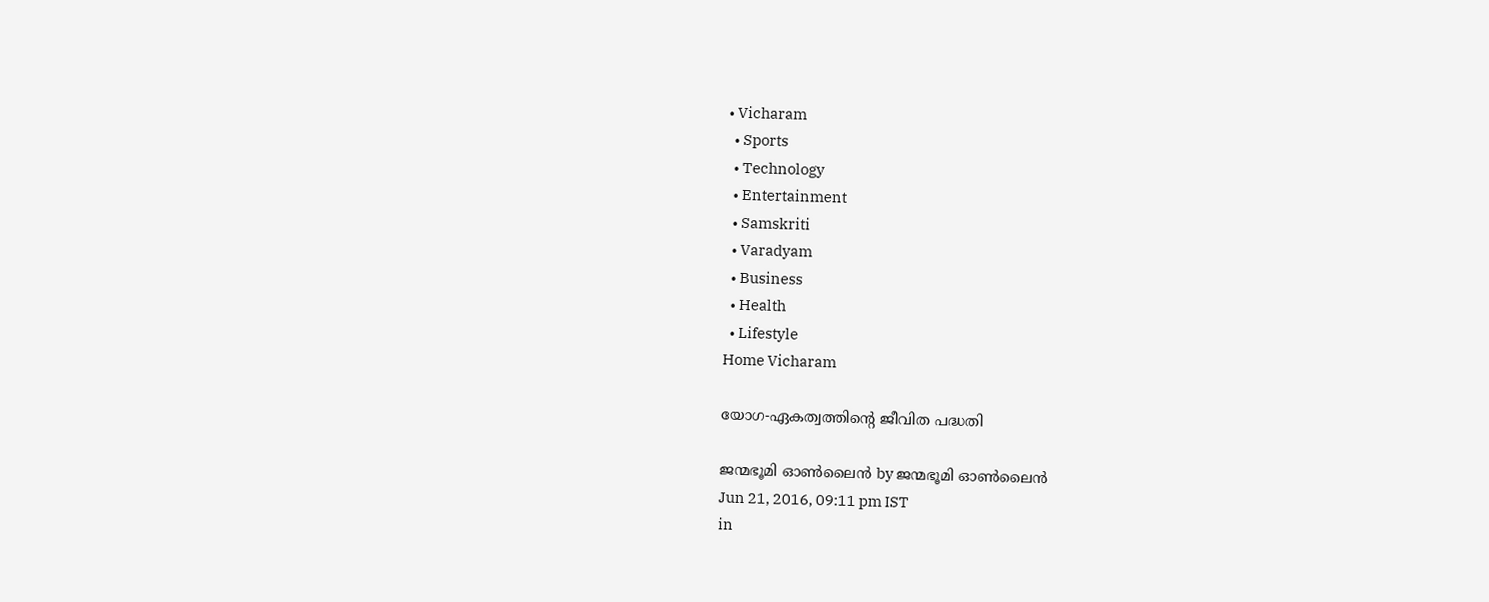• Vicharam
  • Sports
  • Technology
  • Entertainment
  • Samskriti
  • Varadyam
  • Business
  • Health
  • Lifestyle
Home Vicharam

യോഗ-ഏകത്വത്തിന്റെ ജീവിത പദ്ധതി

ജന്മഭൂമി ഓണ്‍ലൈന്‍ by ജന്മഭൂമി ഓണ്‍ലൈന്‍
Jun 21, 2016, 09:11 pm IST
in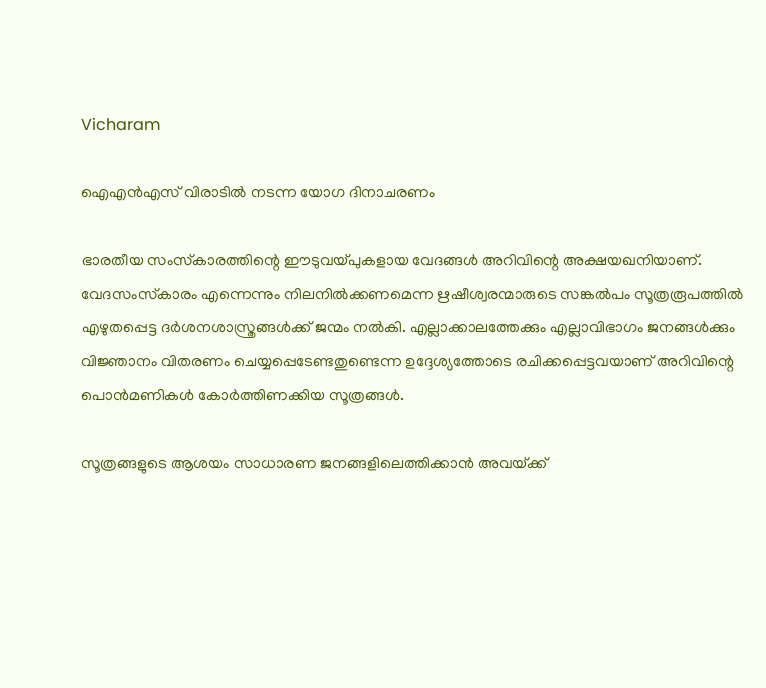Vicharam

ഐഎന്‍എസ് വിരാടില്‍ നടന്ന യോഗ ദിനാചരണം

ഭാരതീയ സംസ്‌കാരത്തിന്റെ ഈടുവയ്‌പുകളായ വേദങ്ങള്‍ അറിവിന്റെ അക്ഷയഖനിയാണ്. വേദസംസ്‌കാരം എന്നെന്നും നിലനില്‍ക്കണമെന്ന ഋഷീശ്വരന്മാരുടെ സങ്കല്‍പം സൂത്രരൂപത്തില്‍ എഴുതപ്പെട്ട ദര്‍ശനശാസ്ത്രങ്ങള്‍ക്ക് ജന്മം നല്‍കി. എല്ലാക്കാലത്തേക്കും എല്ലാവിഭാഗം ജനങ്ങള്‍ക്കും വിജ്ഞാനം വിതരണം ചെയ്യപ്പെടേണ്ടതുണ്ടെന്ന ഉദ്ദേശ്യത്തോടെ രചിക്കപ്പെട്ടവയാണ് അറിവിന്റെ പൊന്‍മണികള്‍ കോര്‍ത്തിണക്കിയ സൂത്രങ്ങള്‍.

സൂത്രങ്ങളുടെ ആശയം സാധാരണ ജനങ്ങളിലെത്തിക്കാന്‍ അവയ്‌ക്ക്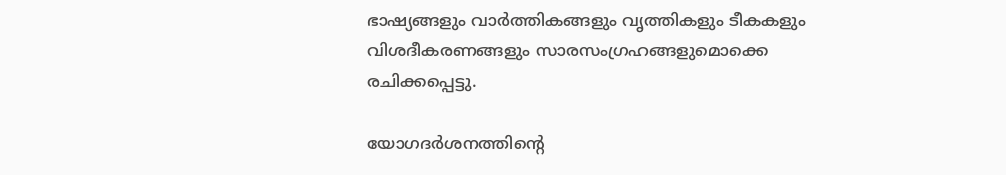ഭാഷ്യങ്ങളും വാര്‍ത്തികങ്ങളും വൃത്തികളും ടീകകളും വിശദീകരണങ്ങളും സാരസംഗ്രഹങ്ങളുമൊക്കെ രചിക്കപ്പെട്ടു.

യോഗദര്‍ശനത്തിന്റെ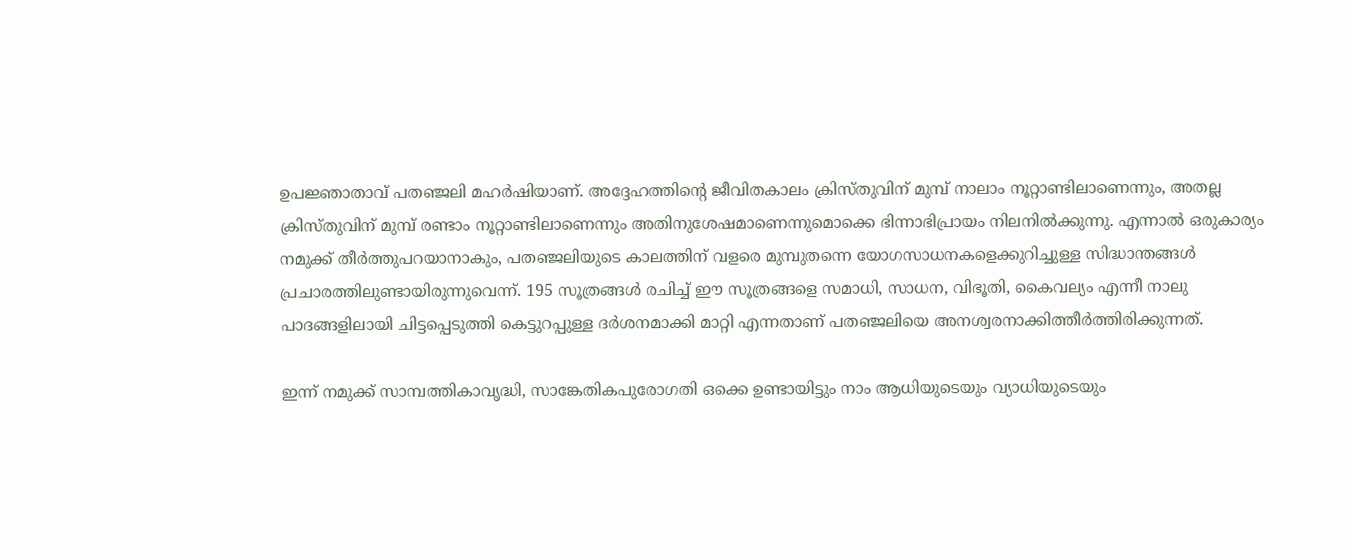ഉപജ്ഞാതാവ് പതഞ്ജലി മഹര്‍ഷിയാണ്. അദ്ദേഹത്തിന്റെ ജീവിതകാലം ക്രിസ്തുവിന് മുമ്പ് നാലാം നൂറ്റാണ്ടിലാണെന്നും, അതല്ല ക്രിസ്തുവിന് മുമ്പ് രണ്ടാം നൂറ്റാണ്ടിലാണെന്നും അതിനുശേഷമാണെന്നുമൊക്കെ ഭിന്നാഭിപ്രായം നിലനില്‍ക്കുന്നു. എന്നാല്‍ ഒരുകാര്യം നമുക്ക് തീര്‍ത്തുപറയാനാകും, പതഞ്ജലിയുടെ കാലത്തിന് വളരെ മുമ്പുതന്നെ യോഗസാധനകളെക്കുറിച്ചുള്ള സിദ്ധാന്തങ്ങള്‍ പ്രചാരത്തിലുണ്ടായിരുന്നുവെന്ന്. 195 സൂത്രങ്ങള്‍ രചിച്ച് ഈ സൂത്രങ്ങളെ സമാധി, സാധന, വിഭൂതി, കൈവല്യം എന്നീ നാലു പാദങ്ങളിലായി ചിട്ടപ്പെടുത്തി കെട്ടുറപ്പുള്ള ദര്‍ശനമാക്കി മാറ്റി എന്നതാണ് പതഞ്ജലിയെ അനശ്വരനാക്കിത്തീര്‍ത്തിരിക്കുന്നത്.

ഇന്ന് നമുക്ക് സാമ്പത്തികാവൃദ്ധി, സാങ്കേതികപുരോഗതി ഒക്കെ ഉണ്ടായിട്ടും നാം ആധിയുടെയും വ്യാധിയുടെയും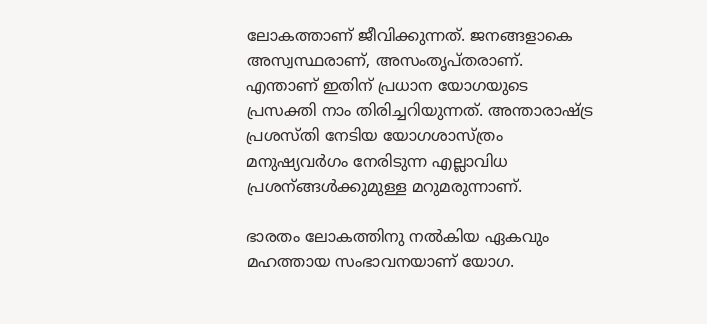ലോകത്താണ് ജീവിക്കുന്നത്. ജനങ്ങളാകെ അസ്വസ്ഥരാണ്, അസംതൃപ്തരാണ്. എന്താണ് ഇതിന് പ്രധാന യോഗയുടെ പ്രസക്തി നാം തിരിച്ചറിയുന്നത്. അന്താരാഷ്‌ട്ര പ്രശസ്തി നേടിയ യോഗശാസ്ത്രം മനുഷ്യവര്‍ഗം നേരിടുന്ന എല്ലാവിധ പ്രശന്ങ്ങള്‍ക്കുമുള്ള മറുമരുന്നാണ്.

ഭാരതം ലോകത്തിനു നല്‍കിയ ഏകവും മഹത്തായ സംഭാവനയാണ് യോഗ.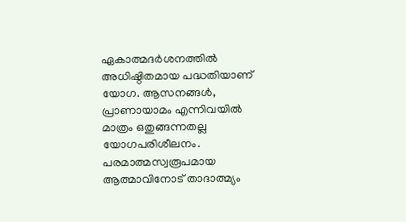ഏകാത്മദര്‍ശനത്തില്‍ അധിഷ്ഠിതമായ പദ്ധതിയാണ് യോഗ. ആസനങ്ങള്‍, പ്രാണായാമം എന്നിവയില്‍ മാത്രം ഒതുങ്ങന്നതല്ല യോഗപരിശീലനം. പരമാത്മസ്വരൂപമായ ആത്മാവിനോട് താദാത്മ്യം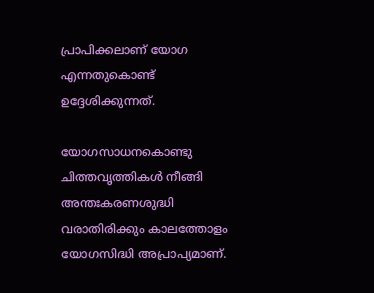പ്രാപിക്കലാണ് യോഗ എന്നതുകൊണ്ട് ഉദ്ദേശിക്കുന്നത്.

യോഗസാധനകൊണ്ടു ചിത്തവൃത്തികള്‍ നീങ്ങി അന്തഃകരണശുദ്ധി വരാതിരിക്കും കാലത്തോളം യോഗസിദ്ധി അപ്രാപ്യമാണ്.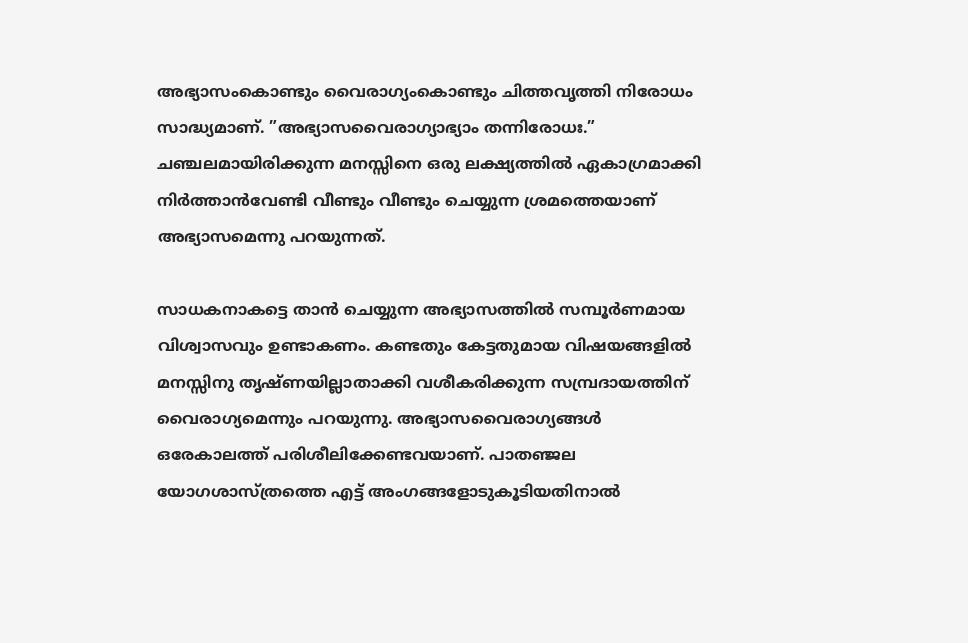അഭ്യാസംകൊണ്ടും വൈരാഗ്യംകൊണ്ടും ചിത്തവൃത്തി നിരോധം സാദ്ധ്യമാണ്. ”അഭ്യാസവൈരാഗ്യാഭ്യാം തന്നിരോധഃ.” ചഞ്ചലമായിരിക്കുന്ന മനസ്സിനെ ഒരു ലക്ഷ്യത്തില്‍ ഏകാഗ്രമാക്കി നിര്‍ത്താന്‍വേണ്ടി വീണ്ടും വീണ്ടും ചെയ്യുന്ന ശ്രമത്തെയാണ് അഭ്യാസമെന്നു പറയുന്നത്.

സാധകനാകട്ടെ താന്‍ ചെയ്യുന്ന അഭ്യാസത്തില്‍ സമ്പൂര്‍ണമായ വിശ്വാസവും ഉണ്ടാകണം. കണ്ടതും കേട്ടതുമായ വിഷയങ്ങളില്‍ മനസ്സിനു തൃഷ്ണയില്ലാതാക്കി വശീകരിക്കുന്ന സമ്പ്രദായത്തിന് വൈരാഗ്യമെന്നും പറയുന്നു. അഭ്യാസവൈരാഗ്യങ്ങള്‍ ഒരേകാലത്ത് പരിശീലിക്കേണ്ടവയാണ്. പാതഞ്ജല യോഗശാസ്ത്രത്തെ എട്ട് അംഗങ്ങളോടുകൂടിയതിനാല്‍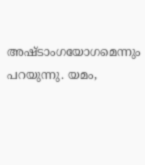അഷ്ടാംഗയോഗമെന്നും പറയുന്നു. യമം,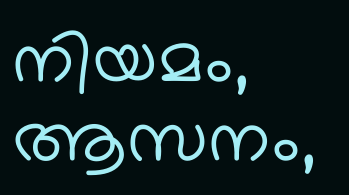നിയമം, ആസനം,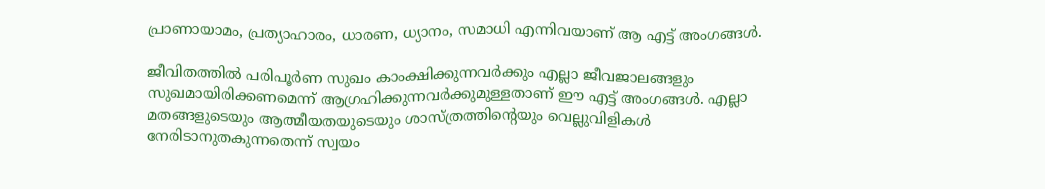പ്രാണായാമം, പ്രത്യാഹാരം, ധാരണ, ധ്യാനം, സമാധി എന്നിവയാണ് ആ എട്ട് അംഗങ്ങള്‍.

ജീവിതത്തില്‍ പരിപൂര്‍ണ സുഖം കാംക്ഷിക്കുന്നവര്‍ക്കും എല്ലാ ജീവജാലങ്ങളും സുഖമായിരിക്കണമെന്ന് ആഗ്രഹിക്കുന്നവര്‍ക്കുമുള്ളതാണ് ഈ എട്ട് അംഗങ്ങള്‍. എല്ലാ മതങ്ങളുടെയും ആത്മീയതയുടെയും ശാസ്ത്രത്തിന്റെയും വെല്ലുവിളികള്‍ നേരിടാനുതകുന്നതെന്ന് സ്വയം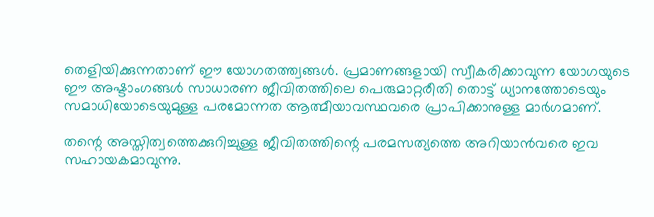തെളിയിക്കുന്നതാണ് ഈ യോഗതത്ത്വങ്ങള്‍. പ്രമാണങ്ങളായി സ്വീകരിക്കാവുന്ന യോഗയുടെ ഈ അഷ്ടാംഗങ്ങള്‍ സാധാരണ ജീവിതത്തിലെ പെരുമാറ്റരീതി തൊട്ട് ധ്യാനത്തോടെയും സമാധിയോടെയുമുള്ള പരമോന്നത ആത്മീയാവസ്ഥവരെ പ്രാപിക്കാനുള്ള മാര്‍ഗമാണ്.

തന്റെ അസ്തിത്വത്തെക്കുറിച്ചുള്ള ജീവിതത്തിന്റെ പരമസത്യത്തെ അറിയാന്‍വരെ ഇവ സഹായകമാവുന്നു.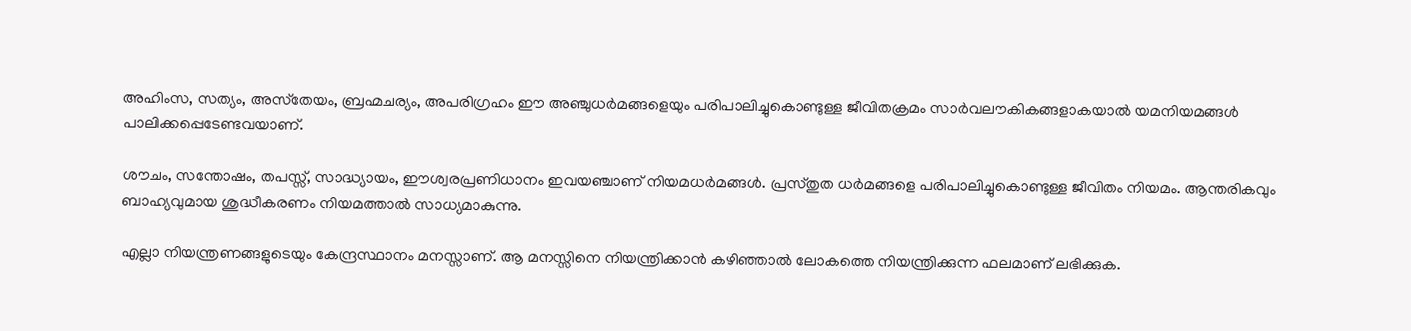അഹിംസ, സത്യം, അസ്‌തേയം, ബ്രഹ്മചര്യം, അപരിഗ്രഹം ഈ അഞ്ചുധര്‍മങ്ങളെയും പരിപാലിച്ചുകൊണ്ടുള്ള ജീവിതക്രമം സാര്‍വലൗകികങ്ങളാകയാല്‍ യമനിയമങ്ങള്‍ പാലിക്കപ്പെടേണ്ടവയാണ്.

ശൗചം, സന്തോഷം, തപസ്സ്, സാദ്ധ്യായം, ഈശ്വരപ്രണിധാനം ഇവയഞ്ചാണ് നിയമധര്‍മങ്ങള്‍. പ്രസ്തുത ധര്‍മങ്ങളെ പരിപാലിച്ചുകൊണ്ടുള്ള ജീവിതം നിയമം. ആന്തരികവും ബാഹ്യവുമായ ശുദ്ധീകരണം നിയമത്താല്‍ സാധ്യമാകുന്നു.

എല്ലാ നിയന്ത്രണങ്ങളുടെയും കേന്ദ്രസ്ഥാനം മനസ്സാണ്. ആ മനസ്സിനെ നിയന്ത്രിക്കാന്‍ കഴിഞ്ഞാല്‍ ലോകത്തെ നിയന്ത്രിക്കുന്ന ഫലമാണ് ലഭിക്കുക.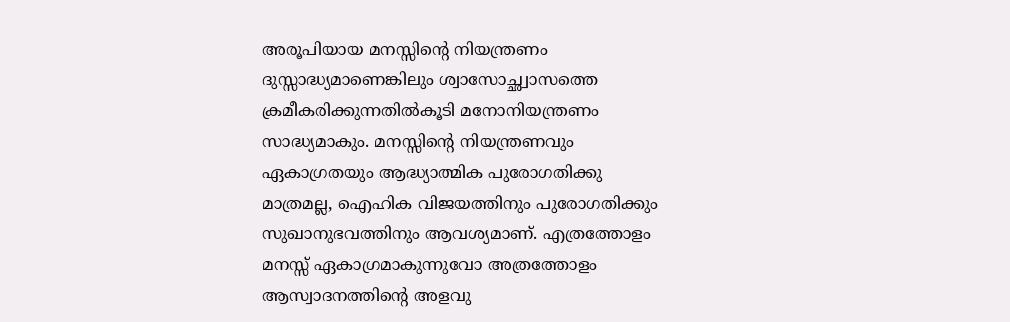അരൂപിയായ മനസ്സിന്റെ നിയന്ത്രണം ദുസ്സാദ്ധ്യമാണെങ്കിലും ശ്വാസോച്ഛ്വാസത്തെ ക്രമീകരിക്കുന്നതില്‍കൂടി മനോനിയന്ത്രണം സാദ്ധ്യമാകും. മനസ്സിന്റെ നിയന്ത്രണവും ഏകാഗ്രതയും ആദ്ധ്യാത്മിക പുരോഗതിക്കു മാത്രമല്ല, ഐഹിക വിജയത്തിനും പുരോഗതിക്കും സുഖാനുഭവത്തിനും ആവശ്യമാണ്. എത്രത്തോളം മനസ്സ് ഏകാഗ്രമാകുന്നുവോ അത്രത്തോളം ആസ്വാദനത്തിന്റെ അളവു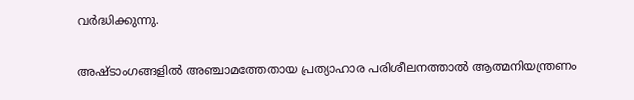വര്‍ദ്ധിക്കുന്നു.

അഷ്ടാംഗങ്ങളില്‍ അഞ്ചാമത്തേതായ പ്രത്യാഹാര പരിശീലനത്താല്‍ ആത്മനിയന്ത്രണം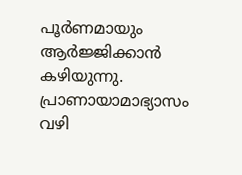പൂര്‍ണമായും ആര്‍ജ്ജിക്കാന്‍ കഴിയുന്നു. പ്രാണായാമാഭ്യാസം വഴി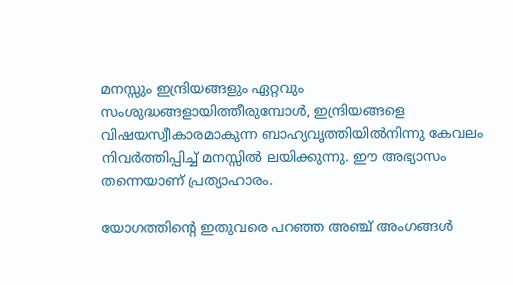മനസ്സും ഇന്ദ്രിയങ്ങളും ഏറ്റവും സംശുദ്ധങ്ങളായിത്തീരുമ്പോള്‍, ഇന്ദ്രിയങ്ങളെ വിഷയസ്വീകാരമാകുന്ന ബാഹ്യവൃത്തിയില്‍നിന്നു കേവലം നിവര്‍ത്തിപ്പിച്ച് മനസ്സില്‍ ലയിക്കുന്നു. ഈ അഭ്യാസം തന്നെയാണ് പ്രത്യാഹാരം.

യോഗത്തിന്റെ ഇതുവരെ പറഞ്ഞ അഞ്ച് അംഗങ്ങള്‍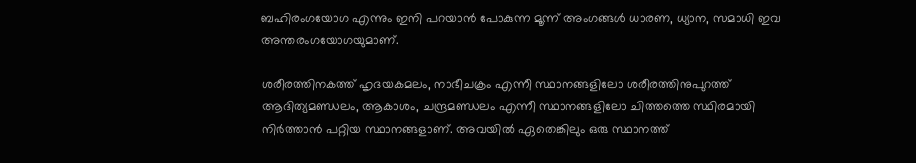ബഹിരംഗയോഗ എന്നും ഇനി പറയാന്‍ പോകുന്ന മൂന്ന് അംഗങ്ങള്‍ ധാരണ, ധ്യാന, സമാധി ഇവ അന്തരംഗയോഗയുമാണ്.

ശരീരത്തിനകത്ത് ഹൃദയകമലം, നാഭീചക്രം എന്നീ സ്ഥാനങ്ങളിലോ ശരീരത്തിനുപുറത്ത് ആദിത്യമണ്ഡലം, ആകാശം, ചന്ദ്രമണ്ഡലം എന്നീ സ്ഥാനങ്ങളിലോ ചിത്തത്തെ സ്ഥിരമായി നിര്‍ത്താന്‍ പറ്റിയ സ്ഥാനങ്ങളാണ്. അവയില്‍ ഏതെങ്കിലും ഒരു സ്ഥാനത്ത്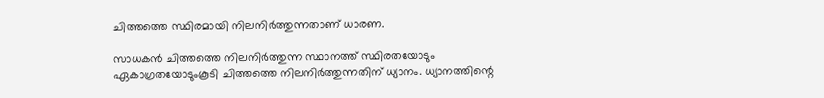ചിത്തത്തെ സ്ഥിരമായി നിലനിര്‍ത്തുന്നതാണ് ധാരണ.

സാധകന്‍ ചിത്തത്തെ നിലനിര്‍ത്തുന്ന സ്ഥാനത്ത് സ്ഥിരതയോടും ഏകാഗ്രതയോടുംകൂടി ചിത്തത്തെ നിലനിര്‍ത്തുന്നതിന് ധ്യാനം. ധ്യാനത്തിന്റെ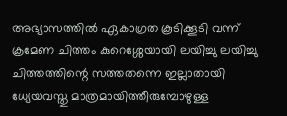അഭ്യാസത്തില്‍ ഏകാഗ്രത കൂടിക്കൂടി വന്ന് ക്രമേണ ചിത്തം കുറെശ്ശേയായി ലയിച്ചു ലയിച്ചു ചിത്തത്തിന്റെ സത്തതന്നെ ഇല്ലാതായി ധ്യേയവസ്തു മാത്രമായിത്തീരുമ്പോഴുള്ള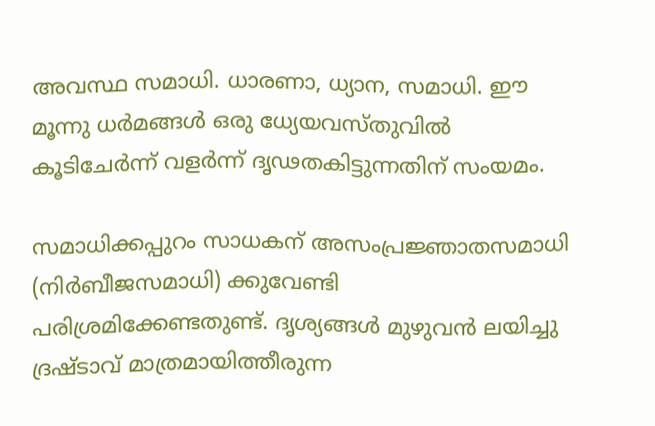അവസ്ഥ സമാധി. ധാരണാ, ധ്യാന, സമാധി. ഈ മൂന്നു ധര്‍മങ്ങള്‍ ഒരു ധ്യേയവസ്തുവില്‍ കൂടിചേര്‍ന്ന് വളര്‍ന്ന് ദൃഢതകിട്ടുന്നതിന് സംയമം.

സമാധിക്കപ്പുറം സാധകന് അസംപ്രജ്ഞാതസമാധി (നിര്‍ബീജസമാധി) ക്കുവേണ്ടി പരിശ്രമിക്കേണ്ടതുണ്ട്. ദൃശ്യങ്ങള്‍ മുഴുവന്‍ ലയിച്ചു ദ്രഷ്ടാവ് മാത്രമായിത്തീരുന്ന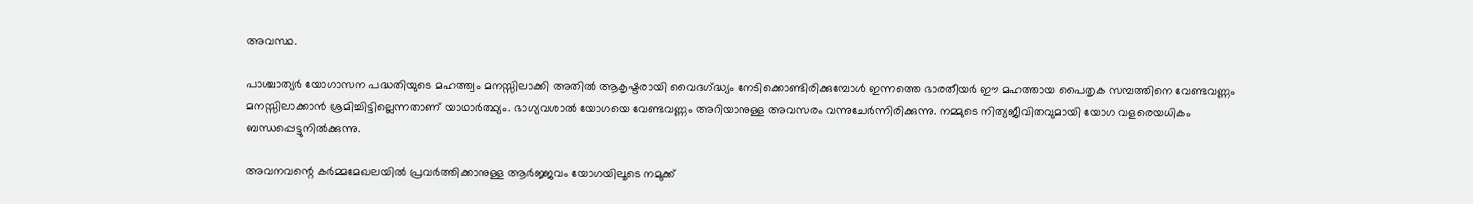അവസ്ഥ.

പാശ്ചാത്യര്‍ യോഗാസന പദ്ധതിയുടെ മഹത്ത്വം മനസ്സിലാക്കി അതില്‍ ആകൃഷ്ടരായി വൈദഗ്‌ദ്ധ്യം നേടിക്കൊണ്ടിരിക്കുമ്പോള്‍ ഇന്നത്തെ ഭാരതീയര്‍ ഈ മഹത്തായ പൈതൃക സമ്പത്തിനെ വേണ്ടവണ്ണം മനസ്സിലാക്കാന്‍ ശ്രമിച്ചിട്ടില്ലെന്നതാണ് യാഥാര്‍ത്ഥ്യം. ഭാഗ്യവശാല്‍ യോഗയെ വേണ്ടവണ്ണം അറിയാനുള്ള അവസരം വന്നുചേര്‍ന്നിരിക്കുന്നു. നമ്മുടെ നിത്യജീവിതവുമായി യോഗ വളരെയധികം ബന്ധപ്പെട്ടുനില്‍ക്കുന്നു.

അവനവന്റെ കര്‍മ്മമേഖലയില്‍ പ്രവര്‍ത്തിക്കാനുള്ള ആര്‍ജ്ജവം യോഗയിലൂടെ നമുക്ക്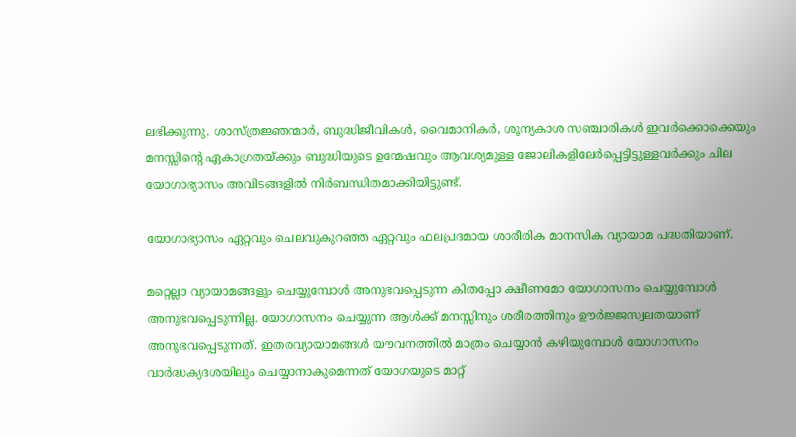ലഭിക്കുന്നു. ശാസ്ത്രജ്ഞന്മാര്‍, ബുദ്ധിജീവികള്‍, വൈമാനികര്‍, ശൂന്യകാശ സഞ്ചാരികള്‍ ഇവര്‍ക്കൊക്കെയും മനസ്സിന്റെ ഏകാഗ്രതയ്‌ക്കും ബുദ്ധിയുടെ ഉന്മേഷവും ആവശ്യമുള്ള ജോലികളിലേര്‍പ്പെട്ടിട്ടുള്ളവര്‍ക്കും ചില യോഗാഭ്യാസം അവിടങ്ങളില്‍ നിര്‍ബന്ധിതമാക്കിയിട്ടുണ്ട്.

യോഗാഭ്യാസം ഏറ്റവും ചെലവുകുറഞ്ഞ ഏറ്റവും ഫലപ്രദമായ ശാരീരിക മാനസിക വ്യായാമ പദ്ധതിയാണ്.

മറ്റെല്ലാ വ്യായാമങ്ങളും ചെയ്യുമ്പോള്‍ അനുഭവപ്പെടുന്ന കിതപ്പോ ക്ഷീണമോ യോഗാസനം ചെയ്യുമ്പോള്‍ അനുഭവപ്പെടുന്നില്ല. യോഗാസനം ചെയ്യുന്ന ആള്‍ക്ക് മനസ്സിനും ശരീരത്തിനും ഊര്‍ജ്ജസ്വലതയാണ് അനുഭവപ്പെടുന്നത്. ഇതരവ്യായാമങ്ങള്‍ യൗവനത്തില്‍ മാത്രം ചെയ്യാന്‍ കഴിയുമ്പോള്‍ യോഗാസനം വാര്‍ദ്ധക്യദശയിലും ചെയ്യാനാകുമെന്നത് യോഗയുടെ മാറ്റ്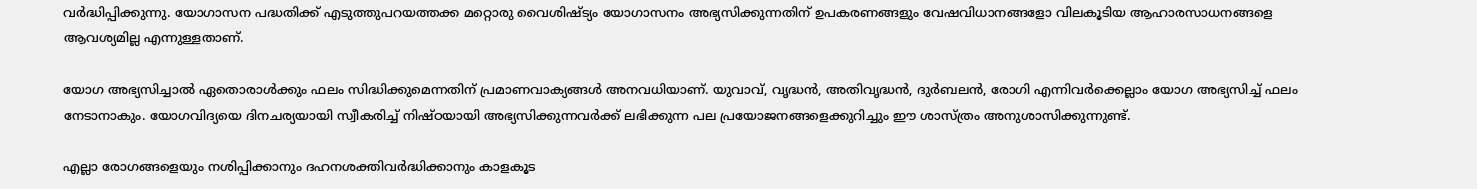വര്‍ദ്ധിപ്പിക്കുന്നു. യോഗാസന പദ്ധതിക്ക് എടുത്തുപറയത്തക്ക മറ്റൊരു വൈശിഷ്ട്യം യോഗാസനം അഭ്യസിക്കുന്നതിന് ഉപകരണങ്ങളും വേഷവിധാനങ്ങളോ വിലകൂടിയ ആഹാരസാധനങ്ങളെ ആവശ്യമില്ല എന്നുള്ളതാണ്.

യോഗ അഭ്യസിച്ചാല്‍ ഏതൊരാള്‍ക്കും ഫലം സിദ്ധിക്കുമെന്നതിന് പ്രമാണവാക്യങ്ങള്‍ അനവധിയാണ്. യുവാവ്, വൃദ്ധന്‍, അതിവൃദ്ധന്‍, ദുര്‍ബലന്‍, രോഗി എന്നിവര്‍ക്കെല്ലാം യോഗ അഭ്യസിച്ച് ഫലം നേടാനാകും. യോഗവിദ്യയെ ദിനചര്യയായി സ്വീകരിച്ച് നിഷ്ഠയായി അഭ്യസിക്കുന്നവര്‍ക്ക് ലഭിക്കുന്ന പല പ്രയോജനങ്ങളെക്കുറിച്ചും ഈ ശാസ്ത്രം അനുശാസിക്കുന്നുണ്ട്.

എല്ലാ രോഗങ്ങളെയും നശിപ്പിക്കാനും ദഹനശക്തിവര്‍ദ്ധിക്കാനും കാളകൂട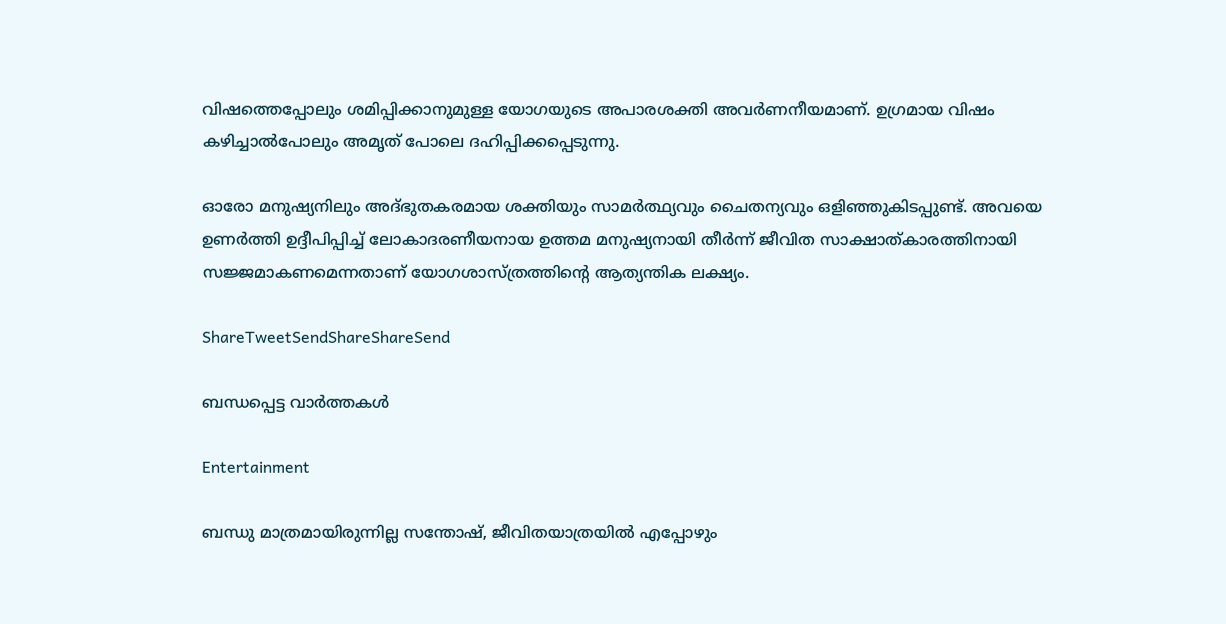വിഷത്തെപ്പോലും ശമിപ്പിക്കാനുമുള്ള യോഗയുടെ അപാരശക്തി അവര്‍ണനീയമാണ്. ഉഗ്രമായ വിഷം കഴിച്ചാല്‍പോലും അമൃത് പോലെ ദഹിപ്പിക്കപ്പെടുന്നു.

ഓരോ മനുഷ്യനിലും അദ്ഭുതകരമായ ശക്തിയും സാമര്‍ത്ഥ്യവും ചൈതന്യവും ഒളിഞ്ഞുകിടപ്പുണ്ട്. അവയെ ഉണര്‍ത്തി ഉദ്ദീപിപ്പിച്ച് ലോകാദരണീയനായ ഉത്തമ മനുഷ്യനായി തീര്‍ന്ന് ജീവിത സാക്ഷാത്കാരത്തിനായി സജ്ജമാകണമെന്നതാണ് യോഗശാസ്ത്രത്തിന്റെ ആത്യന്തിക ലക്ഷ്യം.

ShareTweetSendShareShareSend

ബന്ധപ്പെട്ട വാര്‍ത്തകള്‍

Entertainment

ബന്ധു മാത്രമായിരുന്നില്ല സന്തോഷ്, ജീവിതയാത്രയിൽ എപ്പോഴും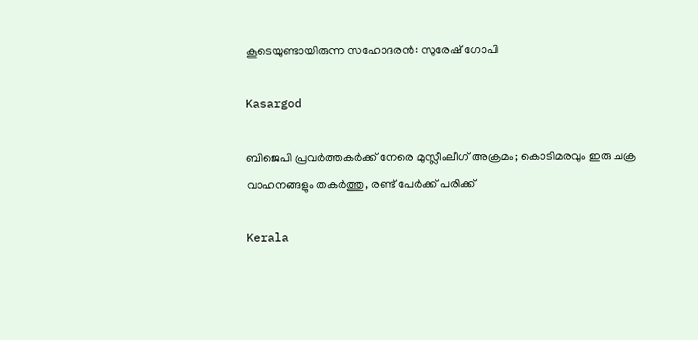കൂടെയുണ്ടായിരുന്ന സഹോദരൻ: സുരേഷ് ഗോപി

Kasargod

ബിജെപി പ്രവര്‍ത്തകര്‍ക്ക് നേരെ മുസ്ലീംലീഗ് അക്രമം; കൊടിമരവും ഇരു ചക്ര വാഹനങ്ങളും തകര്‍ത്തു, രണ്ട് പേര്‍ക്ക് പരിക്ക്

Kerala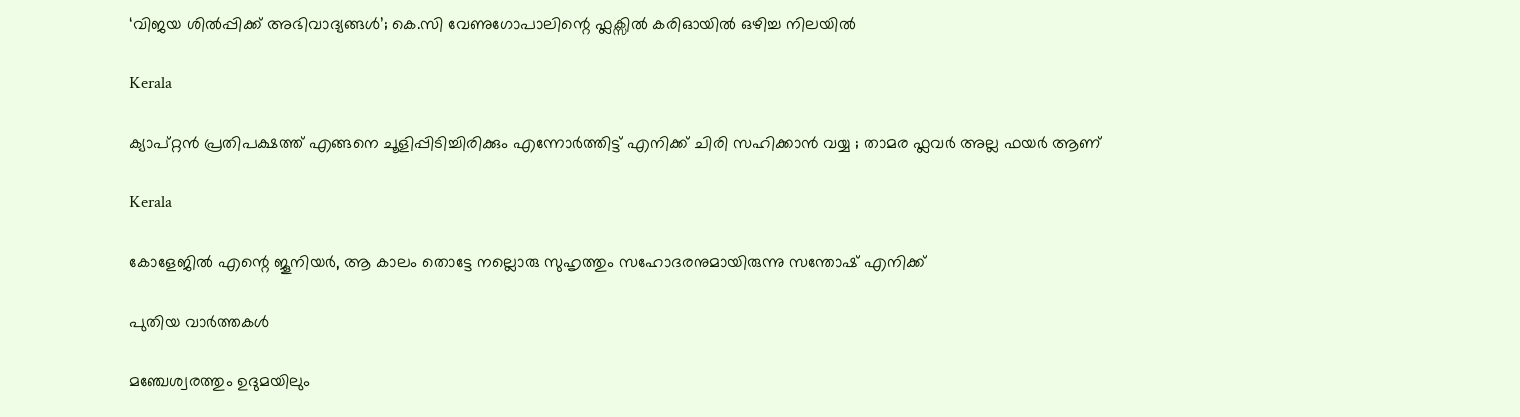‘വിജയ ശിൽപ്പിക്ക് അഭിവാദ്യങ്ങൾ’; കെ.സി വേണുഗോപാലിന്റെ ഫ്ലക്സിൽ കരിഓയിൽ ഒഴിച്ച നിലയിൽ

Kerala

ക്യാപ്റ്റൻ പ്രതിപക്ഷത്ത് എങ്ങനെ ചൂളിപ്പിടിച്ചിരിക്കും എന്നോർത്തിട്ട് എനിക്ക് ചിരി സഹിക്കാൻ വയ്യ ; താമര ഫ്ലവർ അല്ല ഫയർ ആണ്

Kerala

കോളേജില്‍ എന്റെ ജൂനിയർ, ആ കാലം തൊട്ടേ നല്ലൊരു സുഹൃത്തും സഹോദരനുമായിരുന്നു സന്തോഷ് എനിക്ക്

പുതിയ വാര്‍ത്തകള്‍

മഞ്ചേശ്വരത്തും ഉദുമയിലും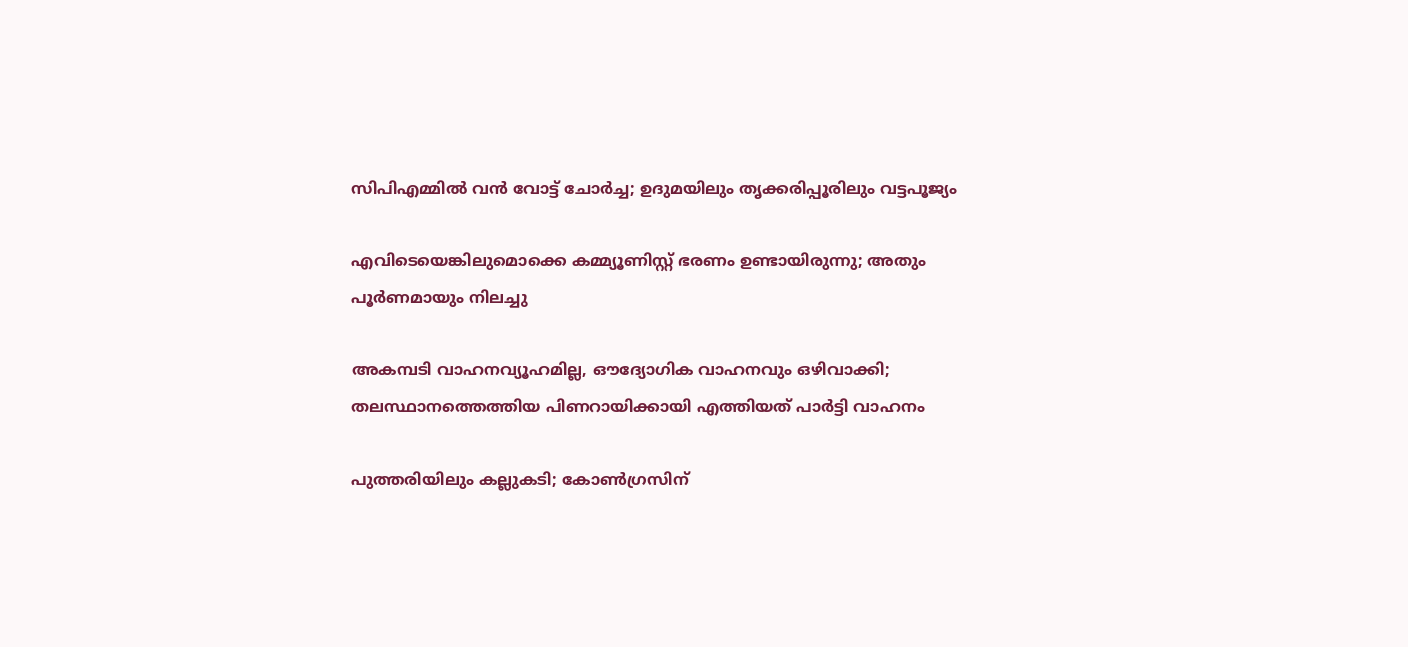സിപിഎമ്മില്‍ വന്‍ വോട്ട് ചോര്‍ച്ച; ഉദുമയിലും തൃക്കരിപ്പൂരിലും വട്ടപൂജ്യം

എവിടെയെങ്കിലുമൊക്കെ കമ്മ്യൂണിസ്റ്റ് ഭരണം ഉണ്ടായിരുന്നു; അതും പൂര്‍ണമായും നിലച്ചു

അകമ്പടി വാഹനവ്യൂഹമില്ല, ഔദ്യോഗിക വാഹനവും ഒഴിവാക്കി; തലസ്ഥാനത്തെത്തിയ പിണറായിക്കായി എത്തിയത് പാർട്ടി വാഹനം

പുത്തരിയിലും കല്ലുകടി; കോണ്‍ഗ്രസിന്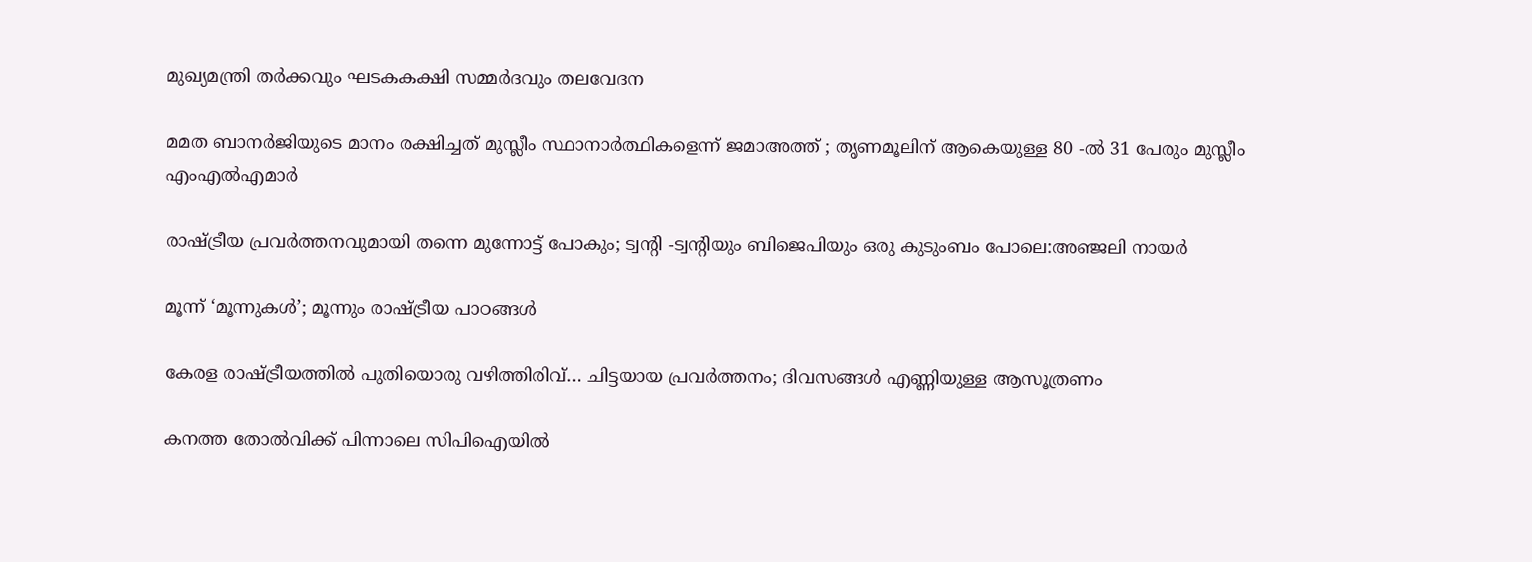മുഖ്യമന്ത്രി തര്‍ക്കവും ഘടകകക്ഷി സമ്മര്‍ദവും തലവേദന

മമത ബാനർജിയുടെ മാനം രക്ഷിച്ചത് മുസ്ലീം സ്ഥാനാർത്ഥികളെന്ന് ജമാഅത്ത് ; തൃണമൂലിന് ആകെയുള്ള 80 -ൽ 31 പേരും മുസ്ലീം എംഎൽഎമാർ

രാഷ്‌ട്രീയ പ്രവര്‍ത്തനവുമായി തന്നെ മുന്നോട്ട് പോകും; ട്വന്റി -ട്വന്റിയും ബിജെപിയും ഒരു കുടുംബം പോലെ:അഞ്ജലി നായര്‍

മൂന്ന് ‘മൂന്നുകള്‍’; മൂന്നും രാഷ്‌ട്രീയ പാഠങ്ങള്‍

കേരള രാഷ്‌ട്രീയത്തില്‍ പുതിയൊരു വഴിത്തിരിവ്… ചിട്ടയായ പ്രവര്‍ത്തനം; ദിവസങ്ങള്‍ എണ്ണിയുള്ള ആസൂത്രണം

കനത്ത തോൽവിക്ക് പിന്നാലെ സിപിഐയിൽ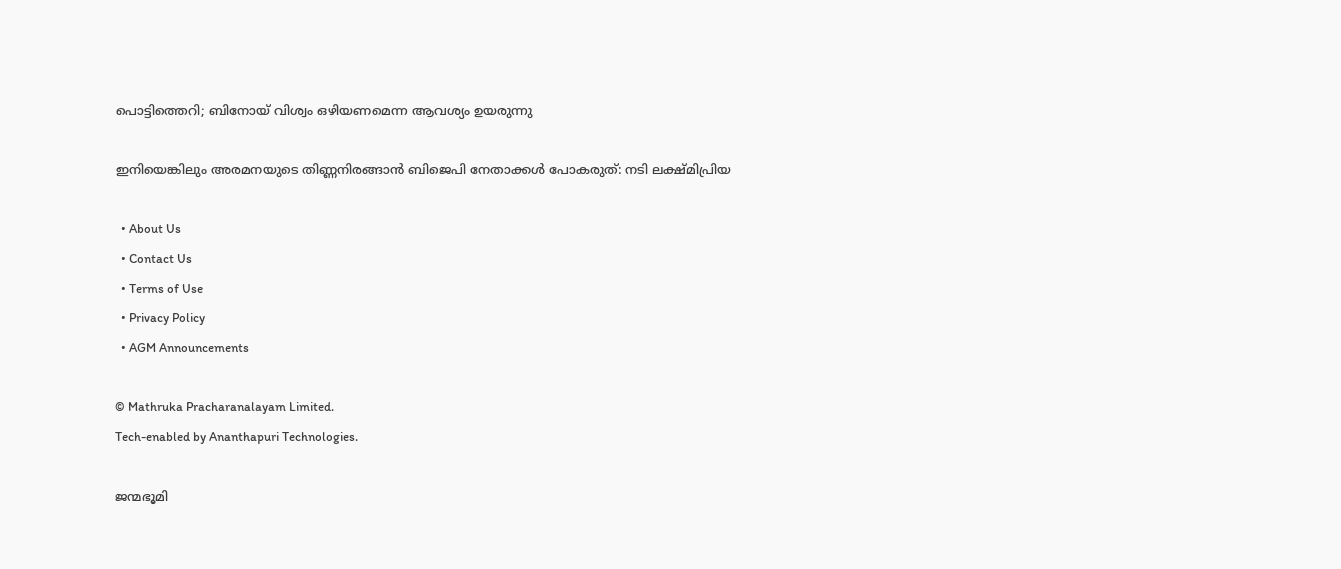പൊട്ടിത്തെറി; ബിനോയ് വിശ്വം ഒഴിയണമെന്ന ആവശ്യം ഉയരുന്നു

ഇനിയെങ്കിലും അരമനയുടെ തിണ്ണനിരങ്ങാൻ ബിജെപി നേതാക്കൾ പോകരുത്: നടി ലക്ഷ്മിപ്രിയ

  • About Us
  • Contact Us
  • Terms of Use
  • Privacy Policy
  • AGM Announcements

© Mathruka Pracharanalayam Limited.
Tech-enabled by Ananthapuri Technologies.

ജന്മഭൂമി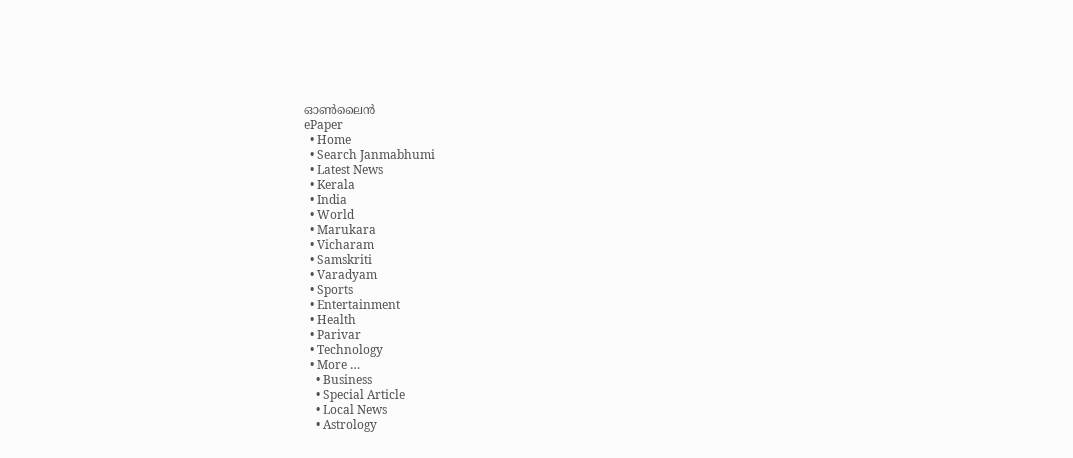ഓണ്‍ലൈന്‍
ePaper
  • Home
  • Search Janmabhumi
  • Latest News
  • Kerala
  • India
  • World
  • Marukara
  • Vicharam
  • Samskriti
  • Varadyam
  • Sports
  • Entertainment
  • Health
  • Parivar
  • Technology
  • More …
    • Business
    • Special Article
    • Local News
    • Astrology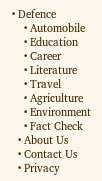• Defence
    • Automobile
    • Education
    • Career
    • Literature
    • Travel
    • Agriculture
    • Environment
    • Fact Check
  • About Us
  • Contact Us
  • Privacy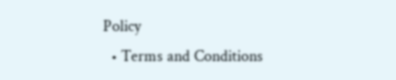Policy
  • Terms and Conditions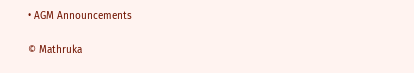• AGM Announcements

© Mathruka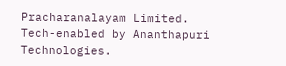Pracharanalayam Limited.
Tech-enabled by Ananthapuri Technologies.